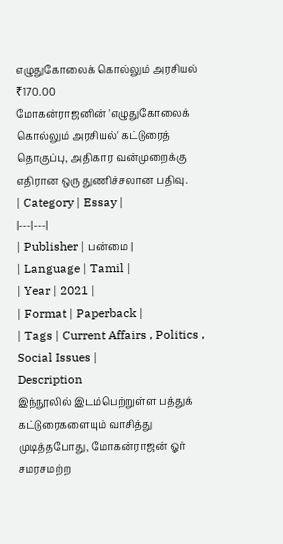எழுதுகோலைக் கொல்லும் அரசியல்
₹170.00
மோகன்ராஜனின் 'எழுதுகோலைக் கொல்லும் அரசியல்' கட்டுரைத் தொகுப்பு, அதிகார வன்முறைக்கு எதிரான ஒரு துணிச்சலான பதிவு.
| Category | Essay |
|---|---|
| Publisher | பன்மை |
| Language | Tamil |
| Year | 2021 |
| Format | Paperback |
| Tags | Current Affairs , Politics , Social Issues |
Description
இந்நூலில் இடம்பெற்றுள்ள பத்துக் கட்டுரைகளையும் வாசித்து முடித்தபோது, மோகன்ராஜன் ஓர் சமரசமற்ற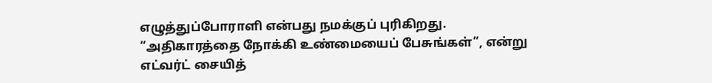எழுத்துப்போராளி என்பது நமக்குப் புரிகிறது. “அதிகாரத்தை நோக்கி உண்மையைப் பேசுங்கள்”, என்று எட்வர்ட் சையித்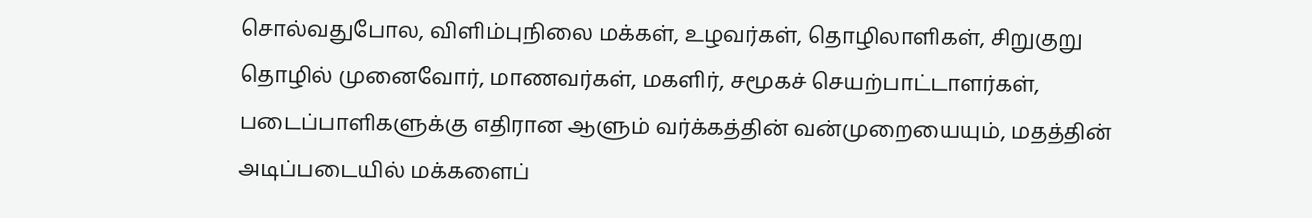சொல்வதுபோல, விளிம்புநிலை மக்கள், உழவர்கள், தொழிலாளிகள், சிறுகுறு தொழில் முனைவோர், மாணவர்கள், மகளிர், சமூகச் செயற்பாட்டாளர்கள், படைப்பாளிகளுக்கு எதிரான ஆளும் வர்க்கத்தின் வன்முறையையும், மதத்தின் அடிப்படையில் மக்களைப்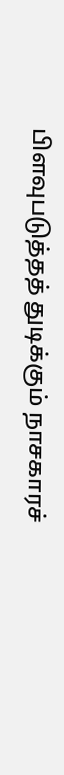பிளவுபடுத்தத் துடிக்கும் நாசகாரச்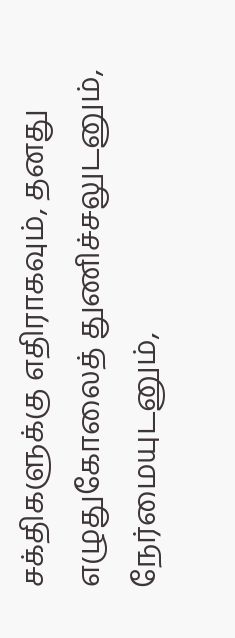சக்திகளுக்கு எதிராகவும், தனது எழுதுகோலைத் துணிச்சலுடனும், நேர்மையுடனும்,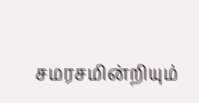சமரசமின்றியும்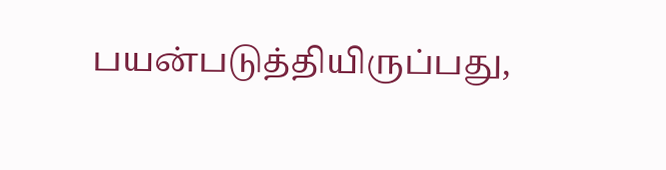பயன்படுத்தியிருப்பது,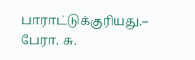பாராட்டுக்குரியது.– பேரா. சு.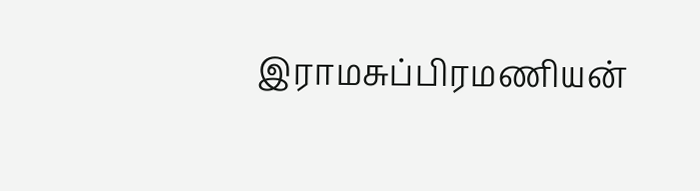இராமசுப்பிரமணியன்